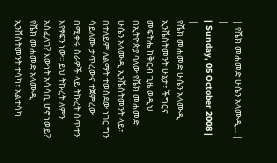| የሼክ መሐመድ ሁሴን አላሙዲ... |
|
| Sunday, 05 October 2008 | |
የሼክ መሐመድ ሁሴን አላሙዲ ኢንቬስትመንት ሁኔታ፣ ችግርና መፍትሔ ከቅርብ ጊዜ ወዲህ በኢትዮጵያ ባለው የሼክ መሐመድ ሁሴን አላሙዲ ኢንቬስትመንት ላይ፣ በተለይም ለልማት ተወስደው ነገር ግን ሳይለሙ ታጥረውና ተጀምረው በሚቀሩ ስራዎች ላይ ትኩረት ሰጥተን እየፃፍን ነው፡፡ ይህ ትኩረት ለምን አስፈለገ? እውነት አሳሳቢ ሆኖ ነወይ? የሼክ መሐመድ አላሙዲ ኢንቨስትመንት ተሳካ፣ አልተሳካ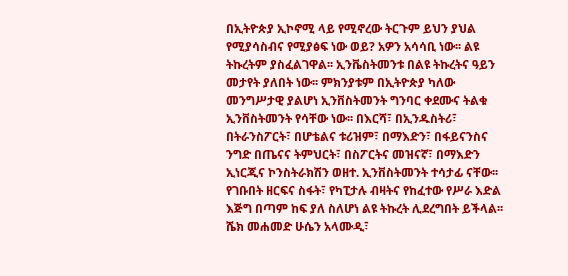በኢትዮጵያ ኢኮኖሚ ላይ የሚኖረው ትርጉም ይህን ያህል የሚያሳስብና የሚያፅፍ ነው ወይ? አዎን አሳሳቢ ነው፡፡ ልዩ ትኩረትም ያስፈልገዋል፡፡ ኢንቬስትመንቱ በልዩ ትኩረትና ዓይን መታየት ያለበት ነው፡፡ ምክንያቱም በኢትዮጵያ ካለው መንግሥታዊ ያልሆነ ኢንቨስትመንት ግንባር ቀደሙና ትልቁ ኢንቨስትመንት የሳቸው ነው፡፡ በእርሻ፣ በኢንዱስትሪ፣ በትራንስፖርት፣ በሆቴልና ቱሪዝም፣ በማእድን፣ በፋይናንስና ንግድ በጤናና ትምህርት፣ በስፖርትና መዝናኛ፣ በማእድን ኢነርጂና ኮንስትራክሽን ወዘተ. ኢንቨስትመንት ተሳታፊ ናቸው፡፡ የገቡበት ዘርፍና ስፋት፣ የካፒታሉ ብዛትና የከፈተው የሥራ እድል እጅግ በጣም ከፍ ያለ ስለሆነ ልዩ ትኩረት ሊደረግበት ይችላል፡፡ ሼክ መሐመድ ሁሴን አላሙዲ፣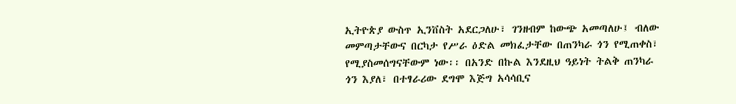ኢትዮጵያ ውስጥ ኢንቨስት አደርጋለሁ፣ ገንዘብም ከውጭ አመጣለሁ፤ ብለው መምጣታቸውና በርካታ የሥራ ዕድል መክፈታቸው በጠንካራ ጎን የሚጠቀስ፣ የሚያስመሰግናቸውም ነው፡፡ በአንድ በኩል እንደዚህ ዓይነት ትልቅ ጠንካራ ጎን እያለ፣ በተፃራሪው ደግሞ እጅግ አሳሳቢና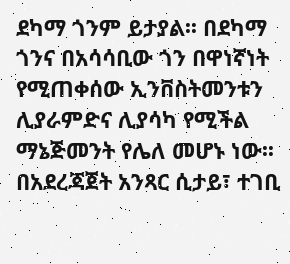ደካማ ጎንም ይታያል፡፡ በደካማ ጎንና በአሳሳቢው ጎን በዋነኛነት የሚጠቀሰው ኢንቨስትመንቱን ሊያራምድና ሊያሳካ የሚችል ማኔጅመንት የሌለ መሆኑ ነው፡፡ በአደረጃጀት አንጻር ሲታይ፣ ተገቢ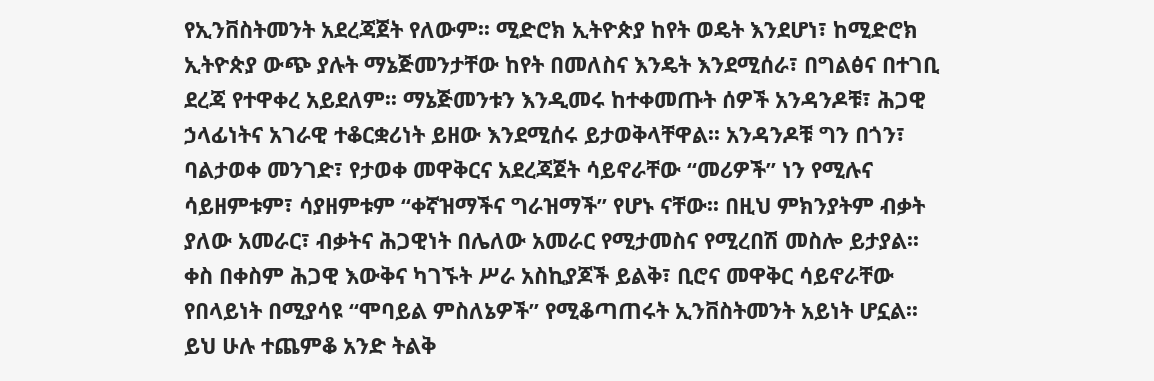የኢንቨስትመንት አደረጃጀት የለውም፡፡ ሚድሮክ ኢትዮጵያ ከየት ወዴት እንደሆነ፣ ከሚድሮክ ኢትዮጵያ ውጭ ያሉት ማኔጅመንታቸው ከየት በመለስና እንዴት እንደሚሰራ፣ በግልፅና በተገቢ ደረጃ የተዋቀረ አይደለም፡፡ ማኔጅመንቱን እንዲመሩ ከተቀመጡት ሰዎች አንዳንዶቹ፣ ሕጋዊ ኃላፊነትና አገራዊ ተቆርቋሪነት ይዘው እንደሚሰሩ ይታወቅላቸዋል፡፡ አንዳንዶቹ ግን በጎን፣ ባልታወቀ መንገድ፣ የታወቀ መዋቅርና አደረጃጀት ሳይኖራቸው “መሪዎች” ነን የሚሉና ሳይዘምቱም፣ ሳያዘምቱም “ቀኛዝማችና ግራዝማች” የሆኑ ናቸው፡፡ በዚህ ምክንያትም ብቃት ያለው አመራር፣ ብቃትና ሕጋዊነት በሌለው አመራር የሚታመስና የሚረበሽ መስሎ ይታያል፡፡ ቀስ በቀስም ሕጋዊ እውቅና ካገኙት ሥራ አስኪያጆች ይልቅ፣ ቢሮና መዋቅር ሳይኖራቸው የበላይነት በሚያሳዩ “ሞባይል ምስለኔዎች” የሚቆጣጠሩት ኢንቨስትመንት አይነት ሆኗል፡፡ ይህ ሁሉ ተጨምቆ አንድ ትልቅ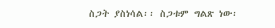ስጋት ያስነሳል፡፡ ስጋቱም ግልጽ ነው፡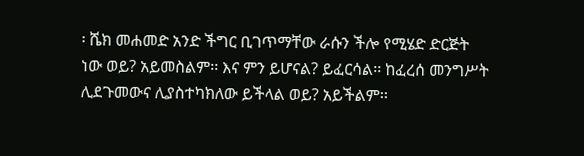፡ ሼክ መሐመድ አንድ ችግር ቢገጥማቸው ራሱን ችሎ የሚሄድ ድርጅት ነው ወይ? አይመስልም፡፡ እና ምን ይሆናል? ይፈርሳል፡፡ ከፈረሰ መንግሥት ሊደጉመውና ሊያስተካክለው ይችላል ወይ? አይችልም፡፡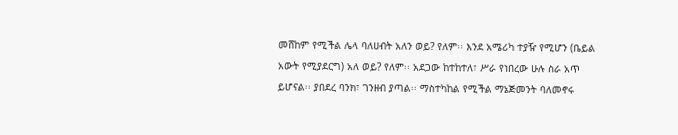መሸከም የሚችል ሌላ ባለሀብት አለን ወይ? የለም፡፡ እንደ አሜሪካ ተያዥ የሚሆን (ቤይል አውት የሚያደርግ) አለ ወይ? የለም፡፡ አደጋው ከተከተለ፣ ሥራ የነበረው ሁሉ ስራ አጥ ይሆናል፡፡ ያበደረ ባንክ፣ ገንዘብ ያጣል፡፡ ማስተካከል የሚችል ማኔጅመንት ባለመኖሩ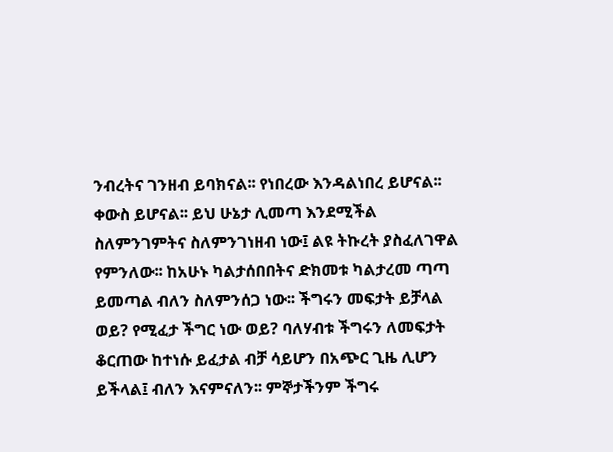ንብረትና ገንዘብ ይባክናል፡፡ የነበረው እንዳልነበረ ይሆናል፡፡ ቀውስ ይሆናል፡፡ ይህ ሁኔታ ሊመጣ እንደሚችል ስለምንገምትና ስለምንገነዘብ ነው፤ ልዩ ትኩረት ያስፈለገዋል የምንለው፡፡ ከአሁኑ ካልታሰበበትና ድክመቱ ካልታረመ ጣጣ ይመጣል ብለን ስለምንሰጋ ነው፡፡ ችግሩን መፍታት ይቻላል ወይ? የሚፈታ ችግር ነው ወይ? ባለሃብቱ ችግሩን ለመፍታት ቆርጠው ከተነሱ ይፈታል ብቻ ሳይሆን በአጭር ጊዜ ሊሆን ይችላል፤ ብለን እናምናለን፡፡ ምኞታችንም ችግሩ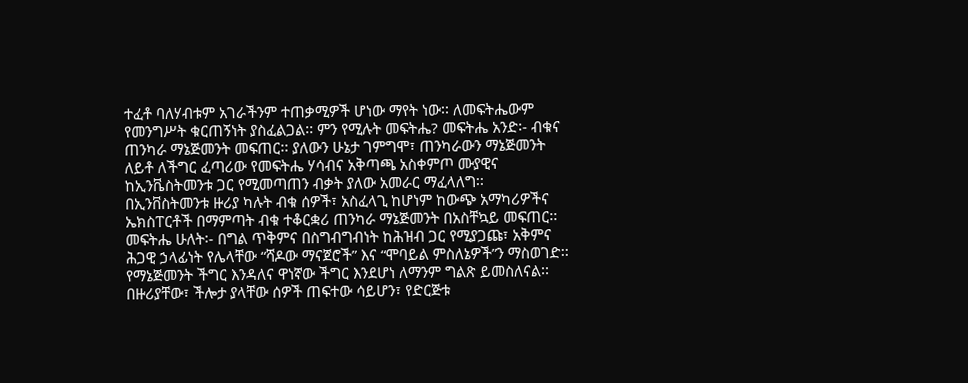ተፈቶ ባለሃብቱም አገራችንም ተጠቃሚዎች ሆነው ማየት ነው፡፡ ለመፍትሔውም የመንግሥት ቁርጠኝነት ያስፈልጋል፡፡ ምን የሚሉት መፍትሔ? መፍትሔ አንድ፡- ብቁና ጠንካራ ማኔጅመንት መፍጠር፡፡ ያለውን ሁኔታ ገምግሞ፣ ጠንካራውን ማኔጅመንት ለይቶ ለችግር ፈጣሪው የመፍትሔ ሃሳብና አቅጣጫ አስቀምጦ ሙያዊና ከኢንቬስትመንቱ ጋር የሚመጣጠን ብቃት ያለው አመራር ማፈላለግ፡፡ በኢንቨስትመንቱ ዙሪያ ካሉት ብቁ ሰዎች፣ አስፈላጊ ከሆነም ከውጭ አማካሪዎችና ኤክስፐርቶች በማምጣት ብቁ ተቆርቋሪ ጠንካራ ማኔጅመንት በአስቸኳይ መፍጠር፡፡ መፍትሔ ሁለት፡- በግል ጥቅምና በስግብግብነት ከሕዝብ ጋር የሚያጋጩ፣ አቅምና ሕጋዊ ኃላፊነት የሌላቸው “ሻዶው ማናጀሮች” እና “ሞባይል ምስለኔዎች”ን ማስወገድ፡፡ የማኔጅመንት ችግር እንዳለና ዋነኛው ችግር እንደሆነ ለማንም ግልጽ ይመስለናል፡፡ በዙሪያቸው፣ ችሎታ ያላቸው ሰዎች ጠፍተው ሳይሆን፣ የድርጅቱ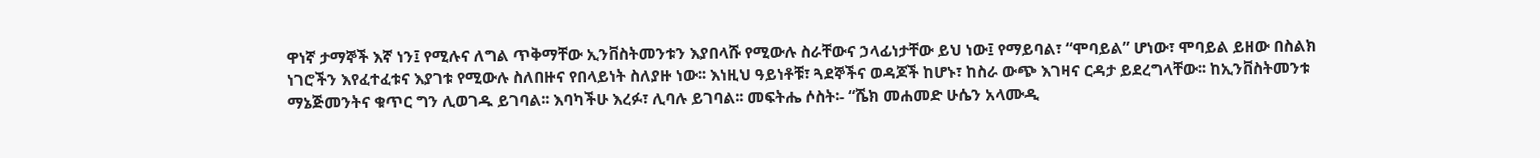ዋነኛ ታማኞች እኛ ነን፤ የሚሉና ለግል ጥቅማቸው ኢንቨስትመንቱን እያበላሹ የሚውሉ ስራቸውና ኃላፊነታቸው ይህ ነው፤ የማይባል፣ “ሞባይል” ሆነው፣ ሞባይል ይዘው በስልክ ነገሮችን እየፈተፈቱና እያገቱ የሚውሉ ስለበዙና የበላይነት ስለያዙ ነው፡፡ እነዚህ ዓይነቶቹ፣ ጓደኞችና ወዳጆች ከሆኑ፣ ከስራ ውጭ እገዛና ርዳታ ይደረግላቸው፡፡ ከኢንቨስትመንቱ ማኔጅመንትና ቁጥር ግን ሊወገዱ ይገባል፡፡ እባካችሁ እረፉ፣ ሊባሉ ይገባል፡፡ መፍትሔ ሶስት፡- “ሼክ መሐመድ ሁሴን አላሙዲ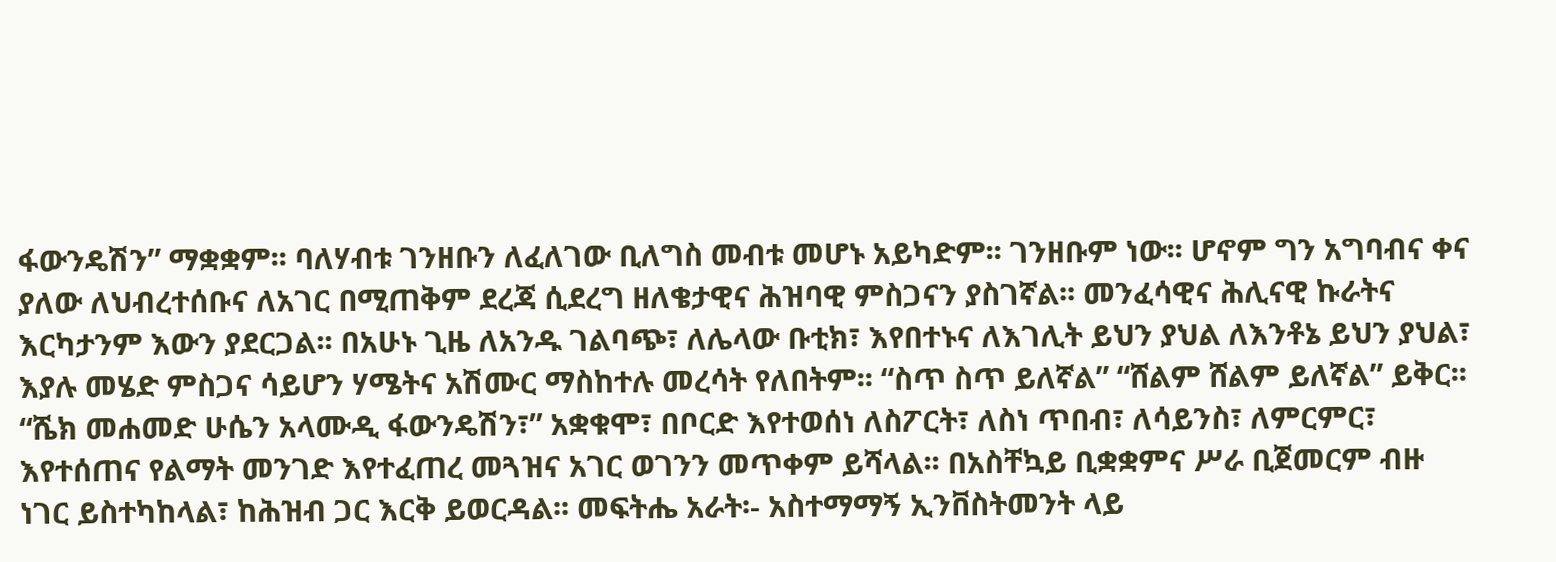ፋውንዴሽን” ማቋቋም፡፡ ባለሃብቱ ገንዘቡን ለፈለገው ቢለግስ መብቱ መሆኑ አይካድም፡፡ ገንዘቡም ነው፡፡ ሆኖም ግን አግባብና ቀና ያለው ለህብረተሰቡና ለአገር በሚጠቅም ደረጃ ሲደረግ ዘለቄታዊና ሕዝባዊ ምስጋናን ያስገኛል፡፡ መንፈሳዊና ሕሊናዊ ኩራትና እርካታንም እውን ያደርጋል፡፡ በአሁኑ ጊዜ ለአንዱ ገልባጭ፣ ለሌላው ቡቲክ፣ እየበተኑና ለእገሊት ይህን ያህል ለእንቶኔ ይህን ያህል፣ እያሉ መሄድ ምስጋና ሳይሆን ሃሜትና አሽሙር ማስከተሉ መረሳት የለበትም፡፡ “ስጥ ስጥ ይለኛል” “ሸልም ሸልም ይለኛል” ይቅር፡፡ “ሼክ መሐመድ ሁሴን አላሙዲ ፋውንዴሽን፣” አቋቁሞ፣ በቦርድ እየተወሰነ ለስፖርት፣ ለስነ ጥበብ፣ ለሳይንስ፣ ለምርምር፣ እየተሰጠና የልማት መንገድ እየተፈጠረ መጓዝና አገር ወገንን መጥቀም ይሻላል፡፡ በአስቸኳይ ቢቋቋምና ሥራ ቢጀመርም ብዙ ነገር ይስተካከላል፣ ከሕዝብ ጋር እርቅ ይወርዳል፡፡ መፍትሔ አራት፡- አስተማማኝ ኢንቨስትመንት ላይ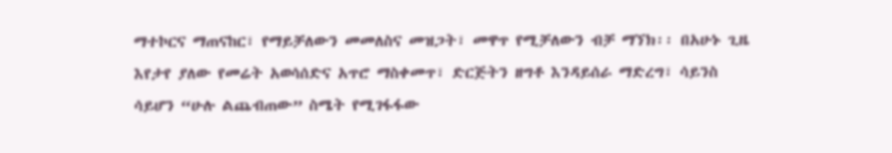ማተኮርና ማጠናከር፣ የማይቻለውን መመለስና መዝጋት፣ መዋጥ የሚቻለውን ብቻ ማኘክ፡፡ በአሁኑ ጊዜ እየታየ ያለው የመሬት አወሳሰድና አጥሮ ማስቀመጥ፣ ድርጅትን ዘግቶ እንዳይሰራ ማድረግ፣ ሳይንስ ሳይሆን “ሁሉ ልጨብጠው” ስሜት የሚገፋፋው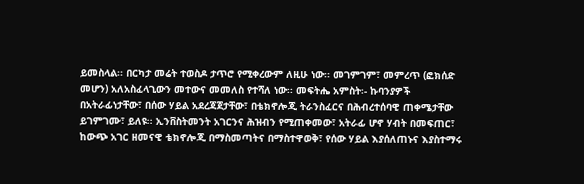ይመስላል፡፡ በርካታ መሬት ተወስዶ ታጥሮ የሚቀረውም ለዚሁ ነው፡፡ መገምገም፣ መምረጥ (ፎክሰድ መሆን) አለአስፈላጊውን መተውና መመለስ የተሻለ ነው፡፡ መፍትሔ አምስት፡- ኩባንያዎች በአትራፊነታቸው፣ በሰው ሃይል አደረጃጀታቸው፣ በቴክኖሎጂ ትራንስፈርና በሕብረተሰባዊ ጠቀሜታቸው ይገምገሙ፣ ይለዩ፡፡ ኢንቨስትመንት አገርንና ሕዝብን የሚጠቀመው፣ አትራፊ ሆኖ ሃብት በመፍጠር፣ ከውጭ አገር ዘመናዊ ቴክኖሎጂ በማስመጣትና በማስተዋወቅ፣ የሰው ሃይል እያሰለጠኑና እያስተማሩ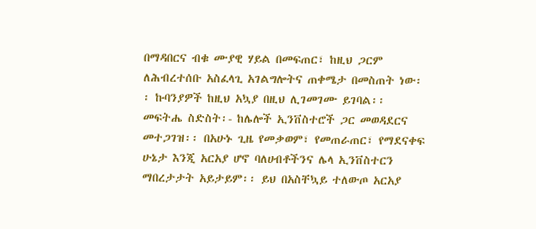በማዳበርና ብቁ ሙያዊ ሃይል በመፍጠር፣ ከዚህ ጋርም ለሕብረተሰቡ አስፈላጊ አገልግሎትና ጠቀሜታ በመስጠት ነው፡፡ ኩባንያዎች ከዚህ አኳያ በዚህ ሊገመገሙ ይገባል፡፡ መፍትሔ ስድስት፡- ከሌሎች ኢንቨስተሮች ጋር መወዳደርና መተጋገዝ፡፡ በአሁኑ ጊዜ የመቃወም፣ የመጠራጠር፣ የማደናቀፍ ሁኔታ እንጂ አርአያ ሆኖ ባለሀብቶችንና ሌላ ኢንቨስተርን ማበረታታት አይታይም፡፡ ይህ በአስቸኳይ ተለውጦ አርአያ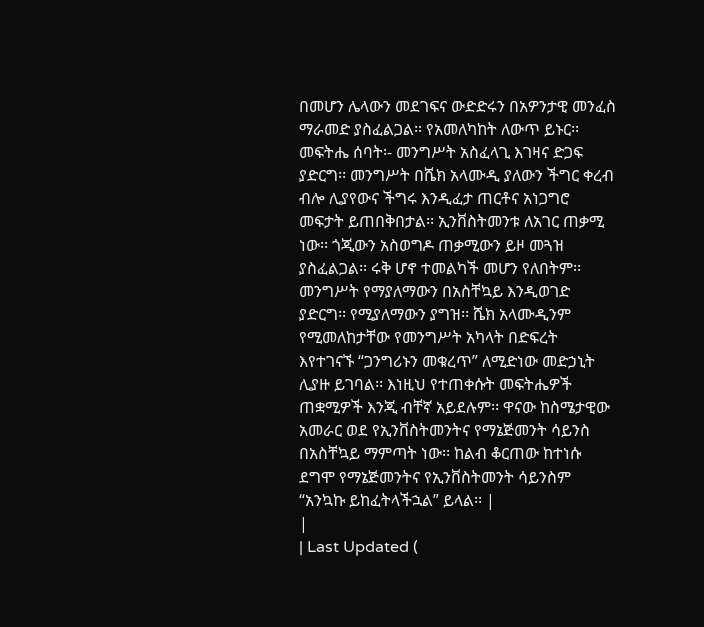በመሆን ሌላውን መደገፍና ውድድሩን በአዎንታዊ መንፈስ ማራመድ ያስፈልጋል፡፡ የአመለካከት ለውጥ ይኑር፡፡ መፍትሔ ሰባት፡- መንግሥት አስፈላጊ እገዛና ድጋፍ ያድርግ፡፡ መንግሥት በሼክ አላሙዲ ያለውን ችግር ቀረብ ብሎ ሊያየውና ችግሩ እንዲፈታ ጠርቶና አነጋግሮ መፍታት ይጠበቅበታል፡፡ ኢንቨስትመንቱ ለአገር ጠቃሚ ነው፡፡ ጎጂውን አስወግዶ ጠቃሚውን ይዞ መጓዝ ያስፈልጋል፡፡ ሩቅ ሆኖ ተመልካች መሆን የለበትም፡፡ መንግሥት የማያለማውን በአስቸኳይ እንዲወገድ ያድርግ፡፡ የሚያለማውን ያግዝ፡፡ ሼክ አላሙዲንም የሚመለከታቸው የመንግሥት አካላት በድፍረት እየተገናኙ “ጋንግሪኑን መቁረጥ” ለሚድነው መድኃኒት ሊያዙ ይገባል፡፡ እነዚህ የተጠቀሱት መፍትሔዎች ጠቋሚዎች እንጂ ብቸኛ አይደሉም፡፡ ዋናው ከስሜታዊው አመራር ወደ የኢንቨስትመንትና የማኔጅመንት ሳይንስ በአስቸኳይ ማምጣት ነው፡፡ ከልብ ቆርጠው ከተነሱ ደግሞ የማኔጅመንትና የኢንቨስትመንት ሳይንስም “አንኳኩ ይከፈትላችኋል” ይላል፡፡ |
|
| Last Updated (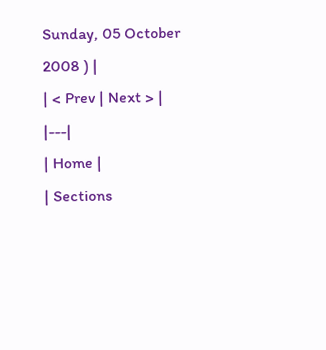Sunday, 05 October 2008 ) |
| < Prev | Next > |
|---|
| Home |
| Sections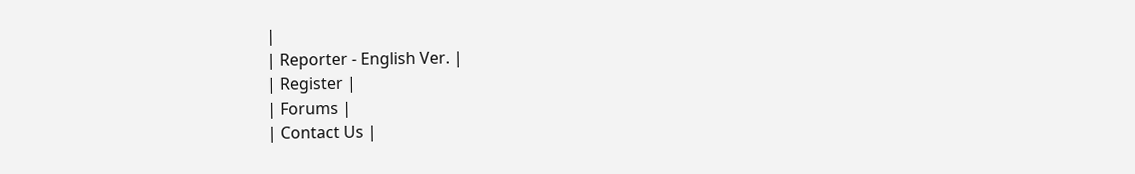|
| Reporter - English Ver. |
| Register |
| Forums |
| Contact Us |